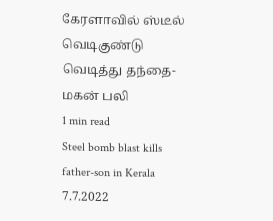கேரளாவில் ஸ்டீல் வெடிகுண்டு வெடித்து தந்தை- மகன் பலி
1 min read
Steel bomb blast kills father-son in Kerala
7.7.2022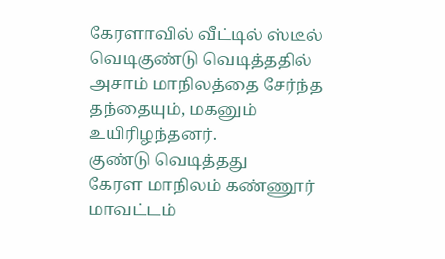கேரளாவில் வீட்டில் ஸ்டீல் வெடிகுண்டு வெடித்ததில் அசாம் மாநிலத்தை சேர்ந்த தந்தையும், மகனும் உயிரிழந்தனர்.
குண்டு வெடித்தது
கேரள மாநிலம் கண்ணூர் மாவட்டம்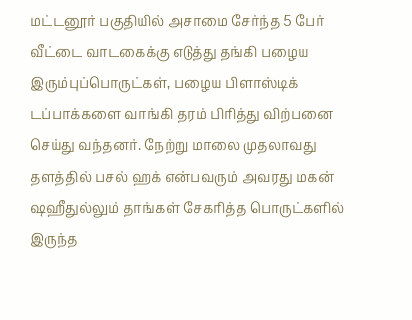மட்டனூர் பகுதியில் அசாமை சேர்ந்த 5 பேர் வீட்டை வாடகைக்கு எடுத்து தங்கி பழைய இரும்புப்பொருட்கள், பழைய பிளாஸ்டிக் டப்பாக்களை வாங்கி தரம் பிரித்து விற்பனை செய்து வந்தனர். நேற்று மாலை முதலாவது தளத்தில் பசல் ஹக் என்பவரும் அவரது மகன் ஷஹீதுல்லும் தாங்கள் சேகரித்த பொருட்களில் இருந்த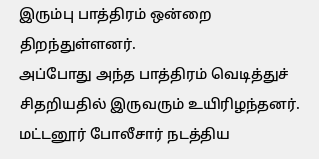இரும்பு பாத்திரம் ஒன்றை திறந்துள்ளனர்.
அப்போது அந்த பாத்திரம் வெடித்துச் சிதறியதில் இருவரும் உயிரிழந்தனர். மட்டனூர் போலீசார் நடத்திய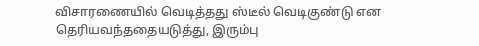விசாரணையில் வெடித்தது ஸ்டீல் வெடிகுண்டு என தெரியவந்ததையடுத்து, இரும்பு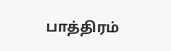பாத்திரம்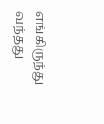எங்கிருந்து வந்தது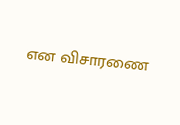என விசாரணை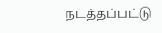நடத்தப்பட்டு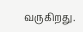வருகிறது.